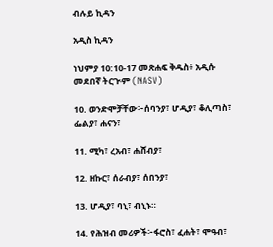ብሉይ ኪዳን

አዲስ ኪዳን

ነህምያ 10:10-17 መጽሐፍ ቅዱስ፥ አዲሱ መደበኛ ትርጒም (NASV)

10. ወንድሞቻቸው፦ሰባንያ፣ ሆዲያ፣ ቆሊጣስ፣ ፌልያ፣ ሐናን፣

11. ሚካ፣ ረአብ፣ ሐሸብያ፣

12. ዘኩር፣ ሰራብያ፣ ሰበንያ፣

13. ሆዲያ፣ ባኒ፣ ብኒኑ።

14. የሕዝብ መሪዎች፦ፋሮስ፣ ፈሐት፣ ሞዓብ፣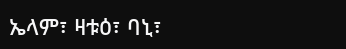ኤላም፣ ዛቱዕ፣ ባኒ፣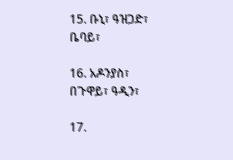15. ቡኒ፣ ዓዝጋድ፣ ቤባይ፣

16. አዶንያስ፣ በጉዋይ፣ ዓዲን፣

17.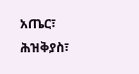አጤር፣ ሕዝቅያስ፣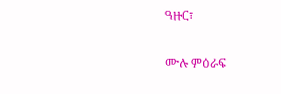ዓዙር፣

ሙሉ ምዕራፍ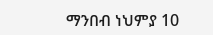ማንበብ ነህምያ 10